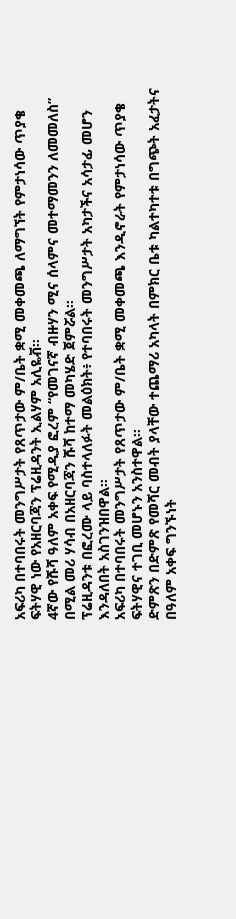አፍሪካ በተባበሩት መንግሥታት የጸጥታው ም/ቤት ቋሚ መቀመጫ ለማግኘት የምታነሳው ጥያቄ ፍትሃዊ ነው የአዘርባጃን ፕሬዚዳንት ኢልሃም አሊዬቭ፡፡
4ኛው የሹሻ ዓለም አቀፍ የሚዲያ ፎረም “የመገናኛ ብዙሃን ሚና ሰላምና መተማመንን ለመመለስ” በሚል መሪ ሃሳብ በአዘርባጃን ሹሻ ከተማ መካሄድ ጀምሯል፡፡
ፕሬዚዳንቱ በፎረሙ ላይ ባስተላለፉት መልዕክት፥ የተባበሩት መንግሥታት አካታችና አሳታፊ መሆን እንዳለበት አስገንዝበዋል።
አፍሪካ በተባበሩት መንግሥታት የጸጥታው ም/ቤት ቋሚ መቀመጫ እንዲኖራት የምታነሳው ጥያቄ ፍትሃዊና ተገቢ መሆኑን አንስተዋል፡፡
ድምጽን በድምጽ የመሻር መብት ያላቸው ተጨማሪ አካላት በምክር ቤቱ ካልተካተቱ በግጭት አፈታትና በዓለም አቀፍ ግንኙነት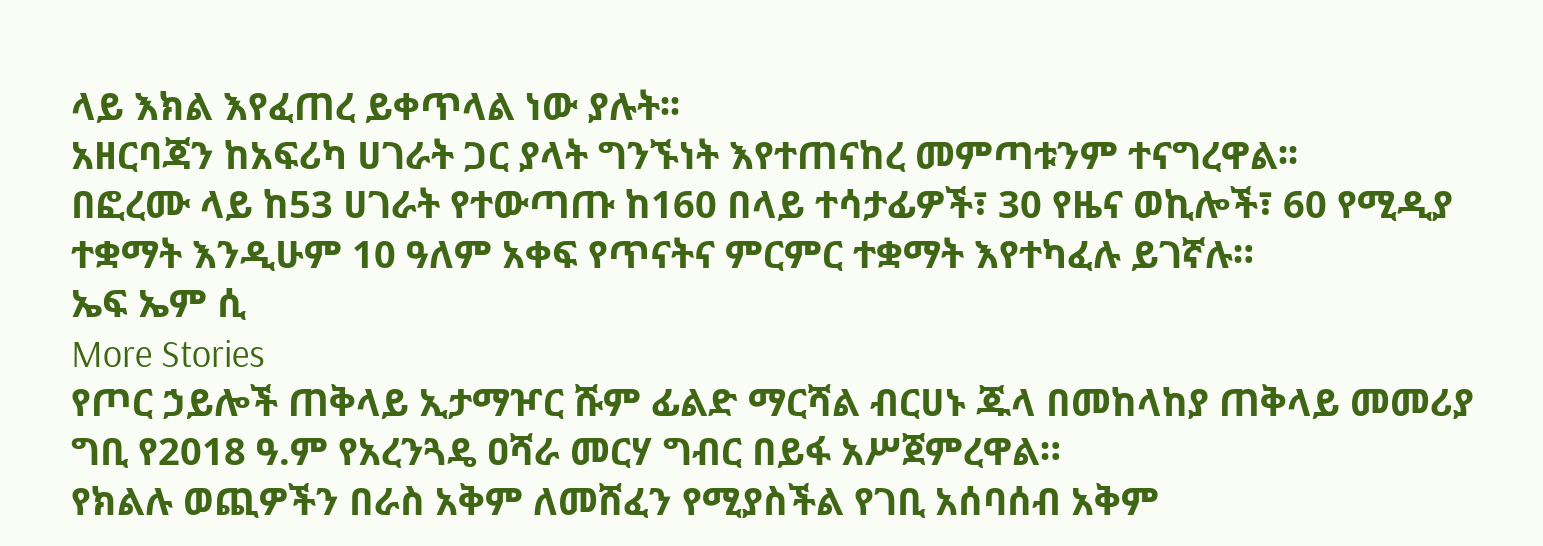ላይ እክል እየፈጠረ ይቀጥላል ነው ያሉት፡፡
አዘርባጃን ከአፍሪካ ሀገራት ጋር ያላት ግንኙነት እየተጠናከረ መምጣቱንም ተናግረዋል፡፡
በፎረሙ ላይ ከ53 ሀገራት የተውጣጡ ከ160 በላይ ተሳታፊዎች፣ 30 የዜና ወኪሎች፣ 60 የሚዲያ ተቋማት እንዲሁም 10 ዓለም አቀፍ የጥናትና ምርምር ተቋማት እየተካፈሉ ይገኛሉ።
ኤፍ ኤም ሲ
More Stories
የጦር ኃይሎች ጠቅላይ ኢታማዦር ሹም ፊልድ ማርሻል ብርሀኑ ጁላ በመከላከያ ጠቅላይ መመሪያ ግቢ የ2018 ዓ.ም የአረንጓዴ ዐሻራ መርሃ ግብር በይፋ አሥጀምረዋል።
የክልሉ ወጪዎችን በራስ አቅም ለመሸፈን የሚያስችል የገቢ አሰባሰብ አቅም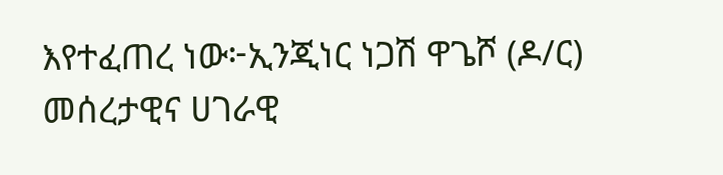እየተፈጠረ ነው፦ኢንጂነር ነጋሽ ዋጌሾ (ዶ/ር)
መሰረታዊና ሀገራዊ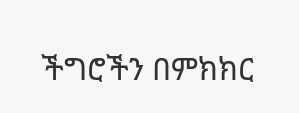ችግሮችን በምክክር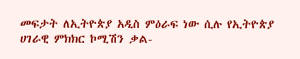መፍታት ለኢትዮጵያ አዲስ ምዕራፍ ነው ሲሉ የኢትዮጵያ ሀገራዊ ምክክር ኮሚሽን ቃል-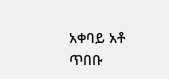አቀባይ አቶ ጥበቡ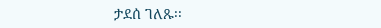ታደሰ ገለጹ፡፡